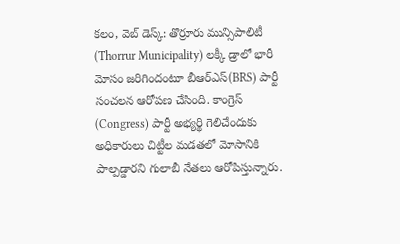కలం, వెబ్ డెస్క్: తొర్రూరు మున్సిపాలిటీ (Thorrur Municipality) లక్కీ డ్రాలో భారీ మోసం జరిగిందంటూ బీఆర్ఎస్(BRS) పార్టీ సంచలన ఆరోపణ చేసింది. కాంగ్రెస్ (Congress) పార్టీ అభ్యర్థి గెలిచేందుకు అధికారులు చిట్టీల మడతలో మోసానికి పాల్పడ్డారని గులాబీ నేతలు ఆరోపిస్తున్నారు.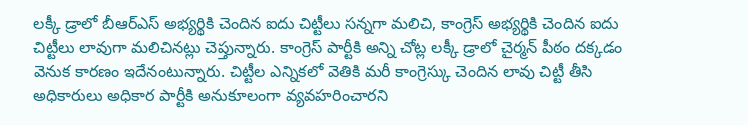లక్కీ డ్రాలో బీఆర్ఎస్ అభ్యర్థికి చెందిన ఐదు చిట్టీలు సన్నగా మలిచి, కాంగ్రెస్ అభ్యర్థికి చెందిన ఐదు చిట్టీలు లావుగా మలిచినట్లు చెప్తున్నారు. కాంగ్రెస్ పార్టీకి అన్ని చోట్ల లక్కీ డ్రాలో చైర్మన్ పీఠం దక్కడం వెనుక కారణం ఇదేనంటున్నారు. చిట్టీల ఎన్నికలో వెతికి మరీ కాంగ్రెస్కు చెందిన లావు చిట్టీ తీసి అధికారులు అధికార పార్టీకి అనుకూలంగా వ్యవహరించారని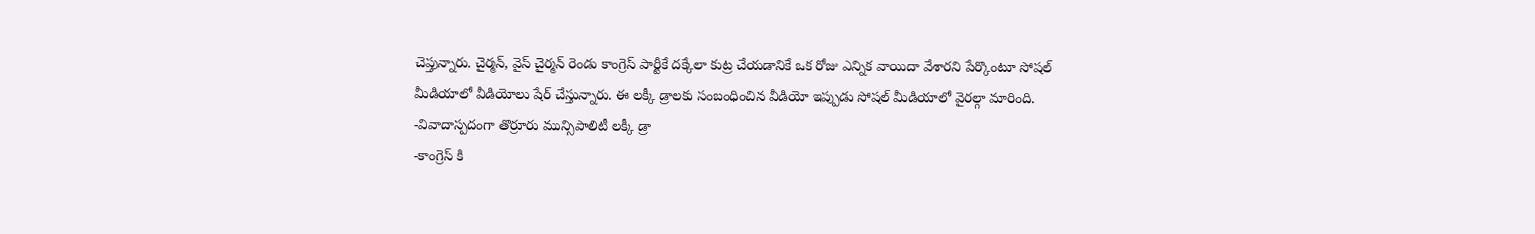చెప్తున్నారు. చైర్మన్, వైస్ చైర్మన్ రెండు కాంగ్రెస్ పార్టీకే దక్కేలా కుట్ర చేయడానికే ఒక రోజు ఎన్నిక వాయిదా వేశారని పేర్కొంటూ సోషల్ మీడియాలో వీడియోలు షేర్ చేస్తున్నారు. ఈ లక్కీ డ్రాలకు సంబంధించిన వీడియో ఇప్పుడు సోషల్ మీడియాలో వైరల్గా మారింది.
-వివాదాస్పదంగా తొర్రూరు మున్సిపాలిటీ లక్కీ డ్రా
-కాంగ్రెస్ కి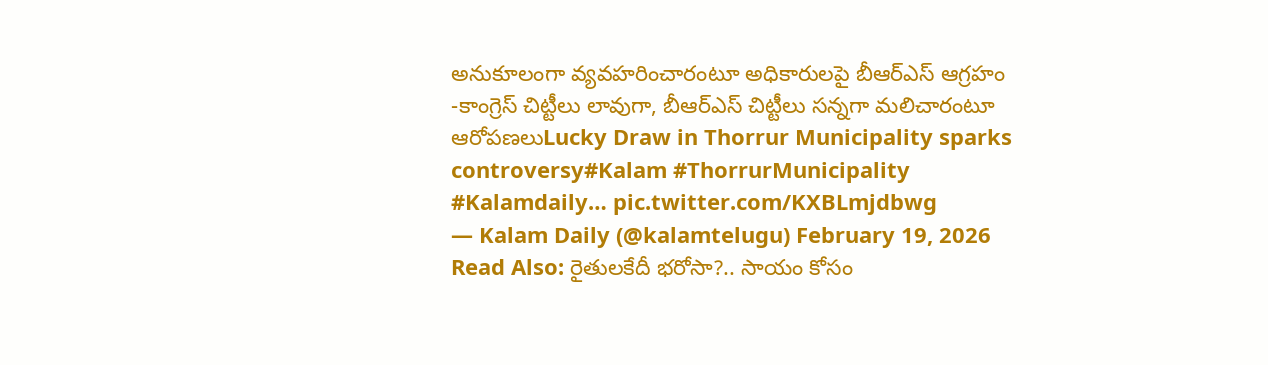అనుకూలంగా వ్యవహరించారంటూ అధికారులపై బీఆర్ఎస్ ఆగ్రహం
-కాంగ్రెస్ చిట్టీలు లావుగా, బీఆర్ఎస్ చిట్టీలు సన్నగా మలిచారంటూ ఆరోపణలుLucky Draw in Thorrur Municipality sparks controversy#Kalam #ThorrurMunicipality #Kalamdaily… pic.twitter.com/KXBLmjdbwg
— Kalam Daily (@kalamtelugu) February 19, 2026
Read Also: రైతులకేదీ భరోసా?.. సాయం కోసం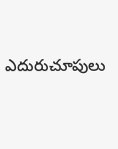ఎదురుచూపులు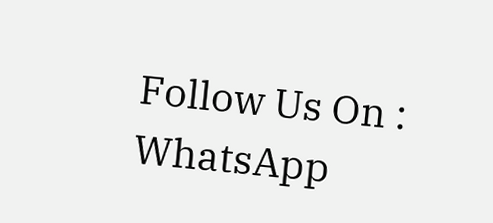Follow Us On : WhatsApp